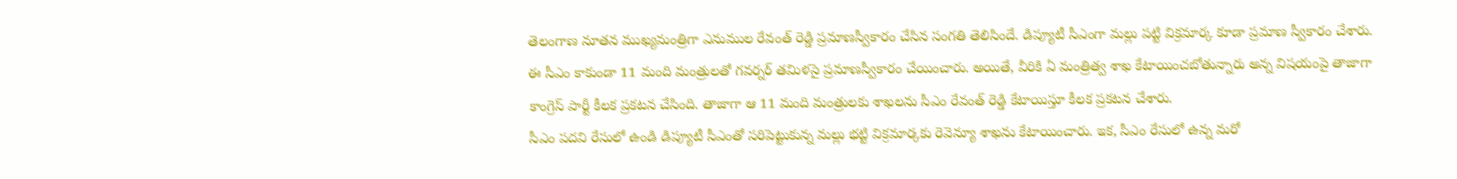తెలంగాణ నూతన ముఖ్యమంత్రిగా ఎనుముల రేవంత్ రెడ్డి ప్రమాణస్వీకారం చేసిన సంగతి తెలిసిందే. డిప్యూటీ సీఎంగా మల్లు పట్టి విక్రమార్క కూడా ప్రమాణ స్వీకారం చేశారు. ఈ సీఎం కాకుండా 11 మంది మంత్రులతో గవర్నర్ తమిళసై ప్రమాణస్వీకారం చేయించారు. అయితే, వీరికి ఏ మంత్రిత్వ శాఖ కేటాయించబోతున్నారు అన్న విషయంపై తాజాగా కాంగ్రెస్ పార్టీ కీలక ప్రకటన చేసింది. తాజాగా ఆ 11 మంది మంత్రులకు శాఖలను సీఎం రేవంత్ రెడ్డి కేటాయిస్తూ కీలక ప్రకటన చేశారు.
సీఎం పదవి రేసులో ఉండి డిప్యూటీ సీఎంతో సరిపెట్టుకున్న మల్లు భట్టి విక్రమార్కకు రెవెన్యూ శాఖను కేటాయించారు. ఇక, సీఎం రేసులో ఉన్న మరో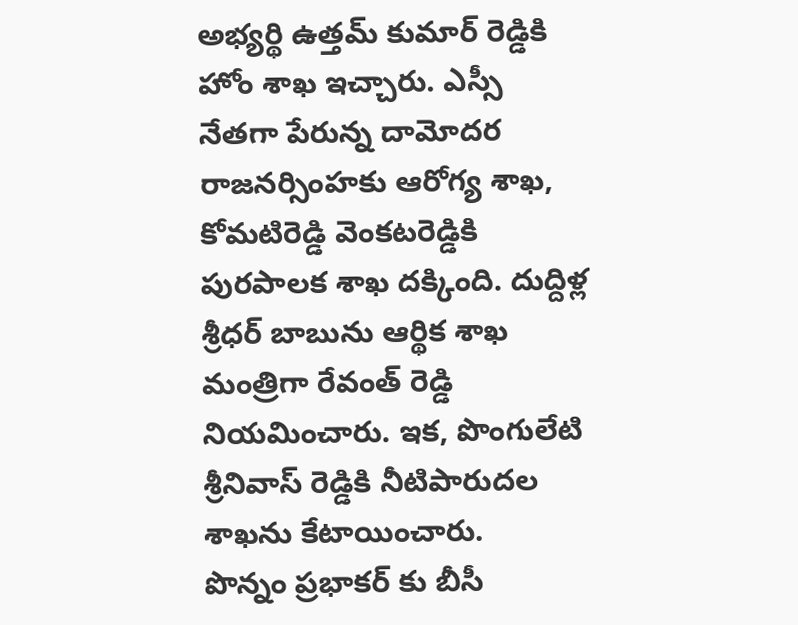అభ్యర్థి ఉత్తమ్ కుమార్ రెడ్డికి హోం శాఖ ఇచ్చారు. ఎస్సీ నేతగా పేరున్న దామోదర రాజనర్సింహకు ఆరోగ్య శాఖ, కోమటిరెడ్డి వెంకటరెడ్డికి పురపాలక శాఖ దక్కింది. దుద్దిళ్ల శ్రీధర్ బాబును ఆర్థిక శాఖ మంత్రిగా రేవంత్ రెడ్డి నియమించారు. ఇక, పొంగులేటి శ్రీనివాస్ రెడ్డికి నీటిపారుదల శాఖను కేటాయించారు.
పొన్నం ప్రభాకర్ కు బీసీ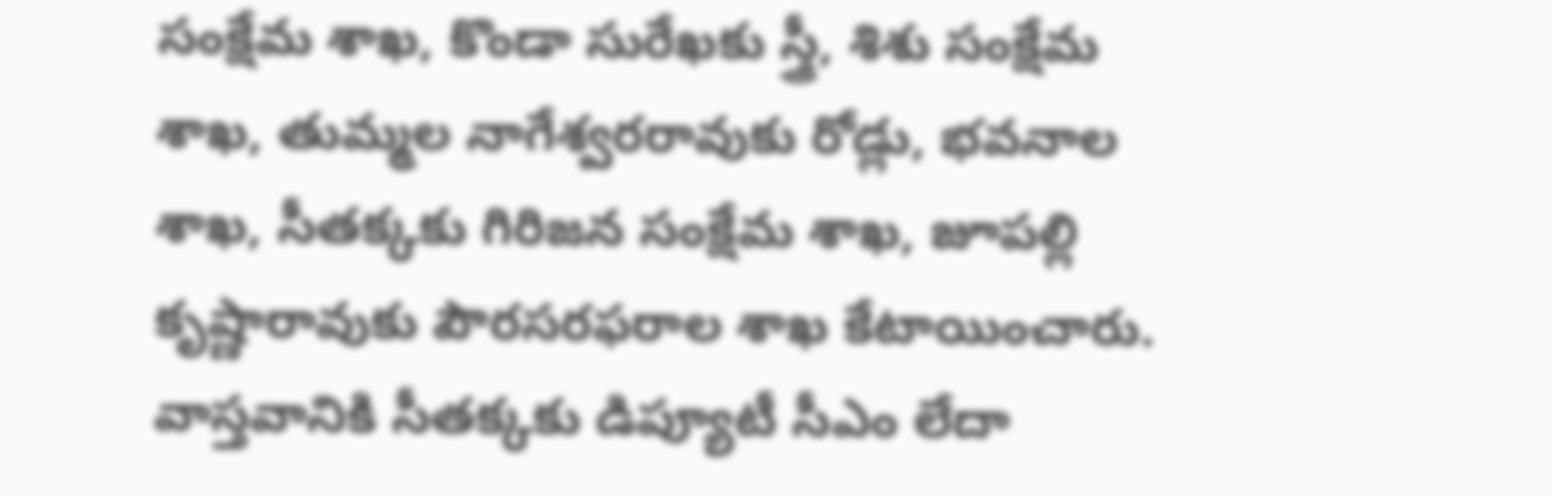సంక్షేమ శాఖ, కొండా సురేఖకు స్త్రీ, శిశు సంక్షేమ శాఖ, తుమ్మల నాగేశ్వరరావుకు రోడ్లు, భవనాల శాఖ, సీతక్కకు గిరిజన సంక్షేమ శాఖ, జూపల్లి కృష్ణారావుకు పౌరసరఫరాల శాఖ కేటాయించారు. వాస్తవానికి సీతక్కకు డిప్యూటీ సీఎం లేదా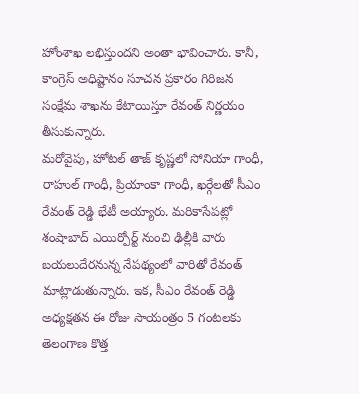హోంశాఖ లభిస్తుందని అంతా భావించారు. కానీ, కాంగ్రెస్ అధిష్టానం సూచన ప్రకారం గిరిజన సంక్షేమ శాఖను కేటాయిస్తూ రేవంత్ నిర్ణయం తీసుకున్నారు.
మరోవైపు, హోటల్ తాజ్ కృష్ణలో సోనియా గాంధీ, రాహుల్ గాంధీ, ప్రియాంకా గాంధీ, ఖర్గేలతో సీఎం రేవంత్ రెడ్డి భేటీ అయ్యారు. మరికాసేపట్లో శంషాబాద్ ఎయిర్పోర్ట్ నుంచి ఢిల్లీకి వారు బయలుదేరనున్న నేపథ్యంలో వారితో రేవంత్ మాట్లాడుతున్నారు. ఇక, సీఎం రేవంత్ రెడ్డి అధ్యక్షతన ఈ రోజు సాయంత్రం 5 గంటలకు తెలంగాణ కొత్త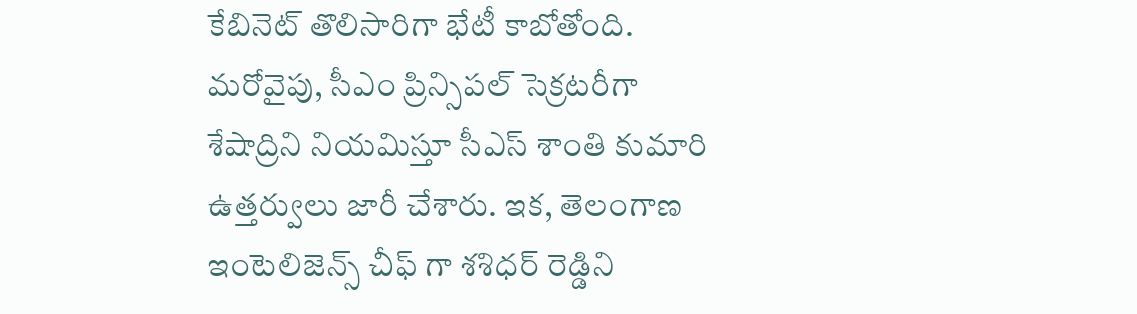కేబినెట్ తొలిసారిగా భేటీ కాబోతోంది. మరోవైపు, సీఎం ప్రిన్సిపల్ సెక్రటరీగా శేషాద్రిని నియమిస్తూ సీఎస్ శాంతి కుమారి ఉత్తర్వులు జారీ చేశారు. ఇక, తెలంగాణ ఇంటెలిజెన్స్ చీఫ్ గా శశిధర్ రెడ్డిని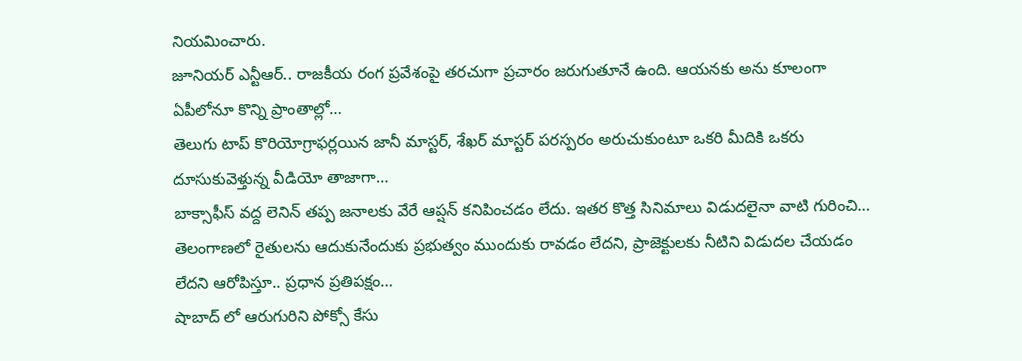నియమించారు.
జూనియర్ ఎన్టీఆర్.. రాజకీయ రంగ ప్రవేశంపై తరచుగా ప్రచారం జరుగుతూనే ఉంది. ఆయనకు అను కూలంగా ఏపీలోనూ కొన్ని ప్రాంతాల్లో…
తెలుగు టాప్ కొరియోగ్రాఫర్లయిన జానీ మాస్టర్, శేఖర్ మాస్టర్ పరస్పరం అరుచుకుంటూ ఒకరి మీదికి ఒకరు దూసుకువెళ్తున్న వీడియో తాజాగా…
బాక్సాఫీస్ వద్ద లెనిన్ తప్ప జనాలకు వేరే ఆప్షన్ కనిపించడం లేదు. ఇతర కొత్త సినిమాలు విడుదలైనా వాటి గురించి…
తెలంగాణలో రైతులను ఆదుకునేందుకు ప్రభుత్వం ముందుకు రావడం లేదని, ప్రాజెక్టులకు నీటిని విడుదల చేయడం లేదని ఆరోపిస్తూ.. ప్రధాన ప్రతిపక్షం…
షాబాద్ లో ఆరుగురిని పోక్సో కేసు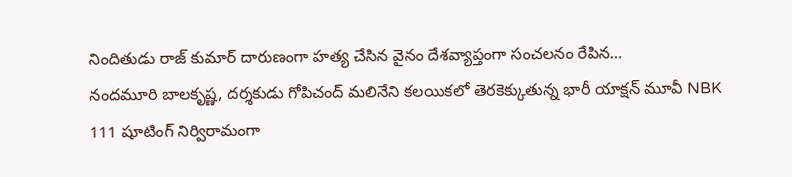నిందితుడు రాజ్ కుమార్ దారుణంగా హత్య చేసిన వైనం దేశవ్యాప్తంగా సంచలనం రేపిన…
నందమూరి బాలకృష్ణ, దర్శకుడు గోపిచంద్ మలినేని కలయికలో తెరకెక్కుతున్న భారీ యాక్షన్ మూవీ NBK 111 షూటింగ్ నిర్విరామంగా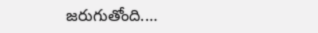జరుగుతోంది.…